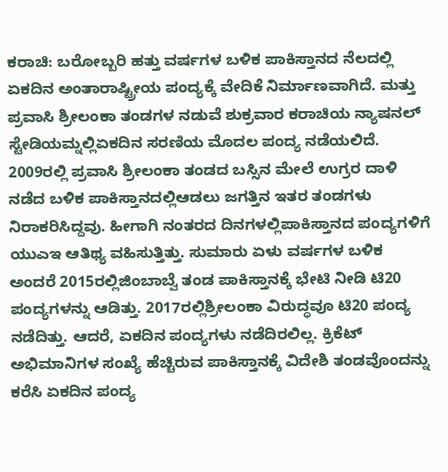ಕರಾಚಿ: ಬರೋಬ್ಬರಿ ಹತ್ತು ವರ್ಷಗಳ ಬಳಿಕ ಪಾಕಿಸ್ತಾನದ ನೆಲದಲ್ಲಿ ಏಕದಿನ ಅಂತಾರಾಷ್ಟ್ರೀಯ ಪಂದ್ಯಕ್ಕೆ ವೇದಿಕೆ ನಿರ್ಮಾಣವಾಗಿದೆ. ಮತ್ತು ಪ್ರವಾಸಿ ಶ್ರೀಲಂಕಾ ತಂಡಗಳ ನಡುವೆ ಶುಕ್ರವಾರ ಕರಾಚಿಯ ನ್ಯಾಷನಲ್ ಸ್ಟೇಡಿಯಮ್ನಲ್ಲಿಏಕದಿನ ಸರಣಿಯ ಮೊದಲ ಪಂದ್ಯ ನಡೆಯಲಿದೆ. 2009ರಲ್ಲಿ ಪ್ರವಾಸಿ ಶ್ರೀಲಂಕಾ ತಂಡದ ಬಸ್ಸಿನ ಮೇಲೆ ಉಗ್ರರ ದಾಳಿ ನಡೆದ ಬಳಿಕ ಪಾಕಿಸ್ತಾನದಲ್ಲಿಆಡಲು ಜಗತ್ತಿನ ಇತರ ತಂಡಗಳು ನಿರಾಕರಿಸಿದ್ದವು. ಹೀಗಾಗಿ ನಂತರದ ದಿನಗಳಲ್ಲಿಪಾಕಿಸ್ತಾನದ ಪಂದ್ಯಗಳಿಗೆ ಯುಎಇ ಆತಿಥ್ಯ ವಹಿಸುತ್ತಿತ್ತು. ಸುಮಾರು ಏಳು ವರ್ಷಗಳ ಬಳಿಕ ಅಂದರೆ 2015ರಲ್ಲಿಜಿಂಬಾಬ್ವೆ ತಂಡ ಪಾಕಿಸ್ತಾನಕ್ಕೆ ಭೇಟಿ ನೀಡಿ ಟಿ20 ಪಂದ್ಯಗಳನ್ನು ಆಡಿತ್ತು. 2017ರಲ್ಲಿಶ್ರೀಲಂಕಾ ವಿರುದ್ಧವೂ ಟಿ20 ಪಂದ್ಯ ನಡೆದಿತ್ತು. ಆದರೆ, ಏಕದಿನ ಪಂದ್ಯಗಳು ನಡೆದಿರಲಿಲ್ಲ. ಕ್ರಿಕೆಟ್ ಅಭಿಮಾನಿಗಳ ಸಂಖ್ಯೆ ಹೆಚ್ಚಿರುವ ಪಾಕಿಸ್ತಾನಕ್ಕೆ ವಿದೇಶಿ ತಂಡವೊಂದನ್ನು ಕರೆಸಿ ಏಕದಿನ ಪಂದ್ಯ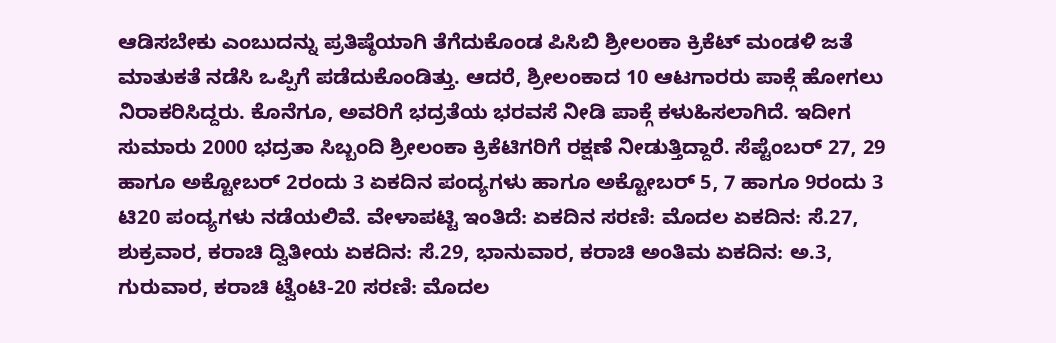ಆಡಿಸಬೇಕು ಎಂಬುದನ್ನು ಪ್ರತಿಷ್ಠೆಯಾಗಿ ತೆಗೆದುಕೊಂಡ ಪಿಸಿಬಿ ಶ್ರೀಲಂಕಾ ಕ್ರಿಕೆಟ್ ಮಂಡಳಿ ಜತೆ ಮಾತುಕತೆ ನಡೆಸಿ ಒಪ್ಪಿಗೆ ಪಡೆದುಕೊಂಡಿತ್ತು. ಆದರೆ, ಶ್ರೀಲಂಕಾದ 10 ಆಟಗಾರರು ಪಾಕ್ಗೆ ಹೋಗಲು ನಿರಾಕರಿಸಿದ್ದರು. ಕೊನೆಗೂ, ಅವರಿಗೆ ಭದ್ರತೆಯ ಭರವಸೆ ನೀಡಿ ಪಾಕ್ಗೆ ಕಳುಹಿಸಲಾಗಿದೆ. ಇದೀಗ ಸುಮಾರು 2000 ಭದ್ರತಾ ಸಿಬ್ಬಂದಿ ಶ್ರೀಲಂಕಾ ಕ್ರಿಕೆಟಿಗರಿಗೆ ರಕ್ಷಣೆ ನೀಡುತ್ತಿದ್ದಾರೆ. ಸೆಪ್ಟೆಂಬರ್ 27, 29 ಹಾಗೂ ಅಕ್ಟೋಬರ್ 2ರಂದು 3 ಏಕದಿನ ಪಂದ್ಯಗಳು ಹಾಗೂ ಅಕ್ಟೋಬರ್ 5, 7 ಹಾಗೂ 9ರಂದು 3 ಟಿ20 ಪಂದ್ಯಗಳು ನಡೆಯಲಿವೆ. ವೇಳಾಪಟ್ಟಿ ಇಂತಿದೆ: ಏಕದಿನ ಸರಣಿ: ಮೊದಲ ಏಕದಿನ: ಸೆ.27, ಶುಕ್ರವಾರ, ಕರಾಚಿ ದ್ವಿತೀಯ ಏಕದಿನ: ಸೆ.29, ಭಾನುವಾರ, ಕರಾಚಿ ಅಂತಿಮ ಏಕದಿನ: ಅ.3, ಗುರುವಾರ, ಕರಾಚಿ ಟ್ವೆಂಟಿ-20 ಸರಣಿ: ಮೊದಲ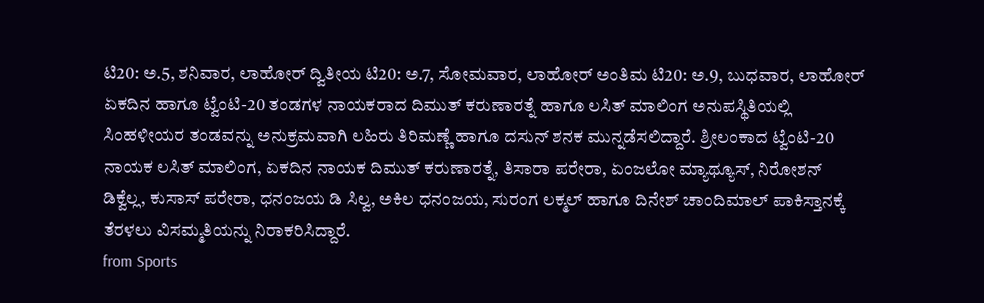ಟಿ20: ಅ.5, ಶನಿವಾರ, ಲಾಹೋರ್ ದ್ವಿತೀಯ ಟಿ20: ಅ.7, ಸೋಮವಾರ, ಲಾಹೋರ್ ಅಂತಿಮ ಟಿ20: ಅ.9, ಬುಧವಾರ, ಲಾಹೋರ್ ಏಕದಿನ ಹಾಗೂ ಟ್ವೆಂಟಿ-20 ತಂಡಗಳ ನಾಯಕರಾದ ದಿಮುತ್ ಕರುಣಾರತ್ನೆ ಹಾಗೂ ಲಸಿತ್ ಮಾಲಿಂಗ ಅನುಪಸ್ಥಿತಿಯಲ್ಲಿ ಸಿಂಹಳೀಯರ ತಂಡವನ್ನು ಅನುಕ್ರಮವಾಗಿ ಲಹಿರು ತಿರಿಮಣ್ಣೆ ಹಾಗೂ ದಸುನ್ ಶನಕ ಮುನ್ನಡೆಸಲಿದ್ದಾರೆ. ಶ್ರೀಲಂಕಾದ ಟ್ವೆಂಟಿ-20 ನಾಯಕ ಲಸಿತ್ ಮಾಲಿಂಗ, ಏಕದಿನ ನಾಯಕ ದಿಮುತ್ ಕರುಣಾರತ್ನೆ, ತಿಸಾರಾ ಪರೇರಾ, ಏಂಜಲೋ ಮ್ಯಾಥ್ಯೂಸ್, ನಿರೋಶನ್ ಡಿಕ್ವೆಲ್ಲ, ಕುಸಾಸ್ ಪರೇರಾ, ಧನಂಜಯ ಡಿ ಸಿಲ್ವ, ಅಕಿಲ ಧನಂಜಯ, ಸುರಂಗ ಲಕ್ಮಲ್ ಹಾಗೂ ದಿನೇಶ್ ಚಾಂದಿಮಾಲ್ ಪಾಕಿಸ್ತಾನಕ್ಕೆ ತೆರಳಲು ವಿಸಮ್ಮತಿಯನ್ನು ನಿರಾಕರಿಸಿದ್ದಾರೆ.
from Sports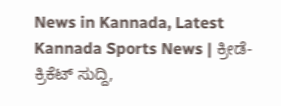News in Kannada, Latest Kannada Sports News | ಕ್ರೀಡೆ-ಕ್ರಿಕೆಟ್ ಸುದ್ದಿ,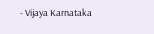- Vijaya Karnataka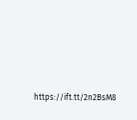https://ift.tt/2n2BsM8